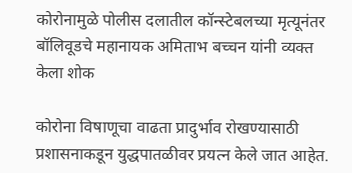कोरोनामुळे पोलीस दलातील कॉन्स्टेबलच्या मृत्यूनंतर बॉलिवूडचे महानायक अमिताभ बच्चन यांनी व्यक्त केला शोक

कोरोना विषाणूचा वाढता प्रादुर्भाव रोखण्यासाठी प्रशासनाकडून युद्धपातळीवर प्रयत्न केले जात आहेत.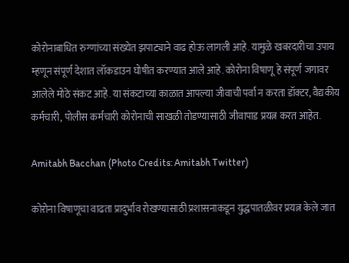कोरोनाबाधित रुग्णांच्या संख्येत झपाट्याने वाढ होऊ लागली आहे. यामुळे खबरदारीचा उपाय म्हणून संपूर्ण देशात लॉकडाउन घोषीत करण्यात आले आहे. कोरोना विषाणू हे संपूर्ण जगावर आलेले मोठे संकट आहे. या संकटाच्या काळात आपल्या जीवाची पर्वा न करता डॉक्टर, वैद्यकीय कर्मचारी, पोलीस कर्मचारी कोरोनाची साखळी तोडण्यासाठी जीवापाड प्रयत्न करत आहेत.

Amitabh Bacchan (Photo Credits: Amitabh Twitter)

कोरोना विषाणूचा वाढता प्रादुर्भाव रोखण्यासाठी प्रशासनाकडून युद्धपातळीवर प्रयत्न केले जात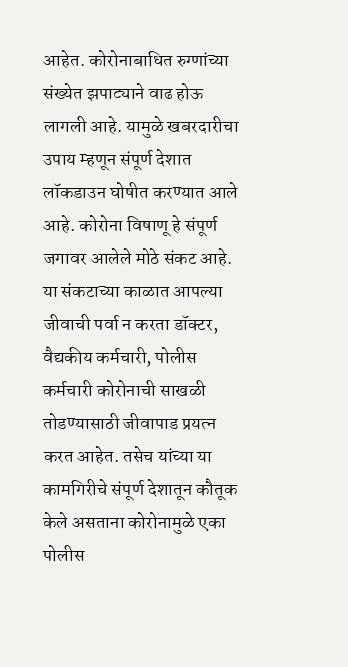आहेत. कोरोनाबाधित रुग्णांच्या संख्येत झपाट्याने वाढ होऊ लागली आहे. यामुळे खबरदारीचा उपाय म्हणून संपूर्ण देशात लॉकडाउन घोषीत करण्यात आले आहे. कोरोना विषाणू हे संपूर्ण जगावर आलेले मोठे संकट आहे. या संकटाच्या काळात आपल्या जीवाची पर्वा न करता डॉक्टर, वैद्यकीय कर्मचारी, पोलीस कर्मचारी कोरोनाची साखळी तोडण्यासाठी जीवापाड प्रयत्न करत आहेत. तसेच यांच्या या कामगिरीचे संपूर्ण देशातून कौतूक केले असताना कोरोनामुळे एका पोलीस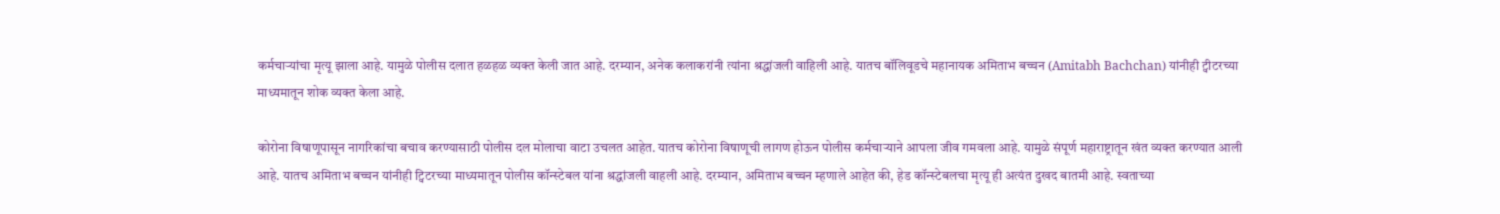कर्मचाऱ्यांचा मृत्यू झाला आहे. यामुळे पोलीस दलात हळहळ व्यक्त केली जात आहे. दरम्यान, अनेक कलाकरांनी त्यांना श्रद्धांजली वाहिली आहे. यातच बॉलिवूडचे महानायक अमिताभ बच्चन (Amitabh Bachchan) यांनीही ट्वीटरच्या माध्यमातून शोक व्यक्त केला आहे.

कोरोना विषाणूपासून नागरिकांचा बचाव करण्यासाठी पोलीस दल मोलाचा वाटा उचलत आहेत. यातच कोरोना विषाणूची लागण होऊन पोलीस कर्मचाऱ्याने आपला जीव गमवला आहे. यामुळे संपूर्ण महाराष्ट्रातून खंत व्यक्त करण्यात आली आहे. यातच अमिताभ बच्चन यांनीही ट्विटरच्या माध्यमातून पोलीस कॉन्स्टेबल यांना श्रद्धांजली वाहली आहे. दरम्यान, अमिताभ बच्चन म्हणाले आहेत की, हेड कॉन्स्टेबलचा मृत्यू ही अत्यंत दुखद बातमी आहे. स्वताच्या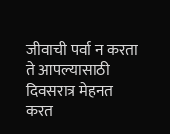जीवाची पर्वा न करता ते आपल्यासाठी दिवसरात्र मेहनत करत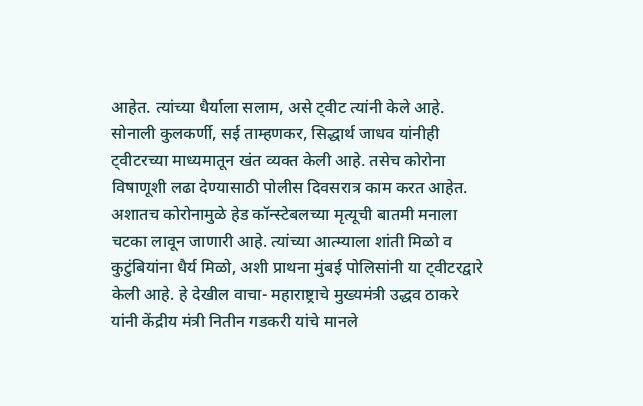आहेत. त्यांच्या धैर्याला सलाम, असे ट्वीट त्यांनी केले आहे. सोनाली कुलकर्णी, सई ताम्हणकर, सिद्धार्थ जाधव यांनीही ट्वीटरच्या माध्यमातून खंत व्यक्त केली आहे. तसेच कोरोना विषाणूशी लढा देण्यासाठी पोलीस दिवसरात्र काम करत आहेत. अशातच कोरोनामुळे हेड कॉन्स्टेबलच्या मृत्यूची बातमी मनाला चटका लावून जाणारी आहे. त्यांच्या आत्म्याला शांती मिळो व कुटुंबियांना धैर्य मिळो, अशी प्राथना मुंबई पोलिसांनी या ट्वीटरद्वारे केली आहे. हे देखील वाचा- महाराष्ट्राचे मुख्यमंत्री उद्धव ठाकरे यांनी केंद्रीय मंत्री नितीन गडकरी यांचे मानले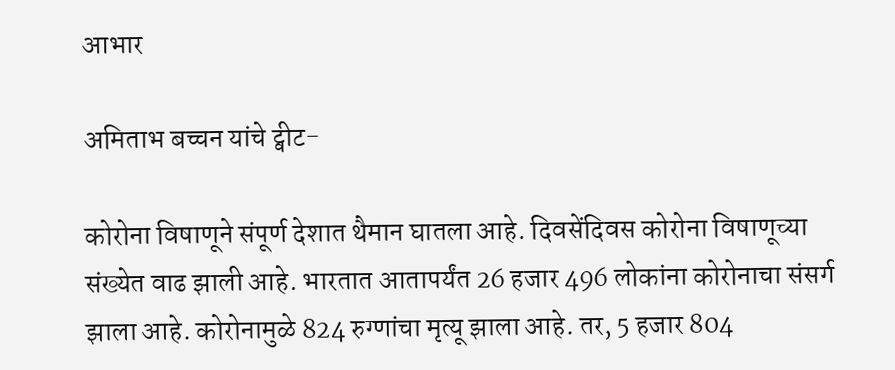आभार

अमिताभ बच्चन यांचे ट्वीट-

कोरोना विषाणूने संपूर्ण देशात थैमान घातला आहे. दिवसेंदिवस कोरोना विषाणूच्या संख्येत वाढ झाली आहे. भारतात आतापर्यंत 26 हजार 496 लोकांना कोरोनाचा संसर्ग झाला आहे. कोरोनामुळे 824 रुग्णांचा मृत्यू झाला आहे. तर, 5 हजार 804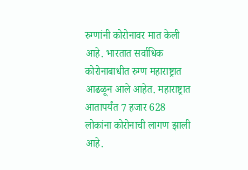रुग्णांनी कोरोनावर मात केली आहे. भारतात सर्वाधिक कोरोनाबाधीत रुग्ण महाराष्ट्रात आढळून आले आहेत. महाराष्ट्रात आतापर्यंत 7 हजार 628 लोकांना कोरोनाची लागण झाली आहे.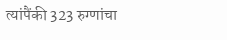त्यांपैंकी 323 रुग्णांचा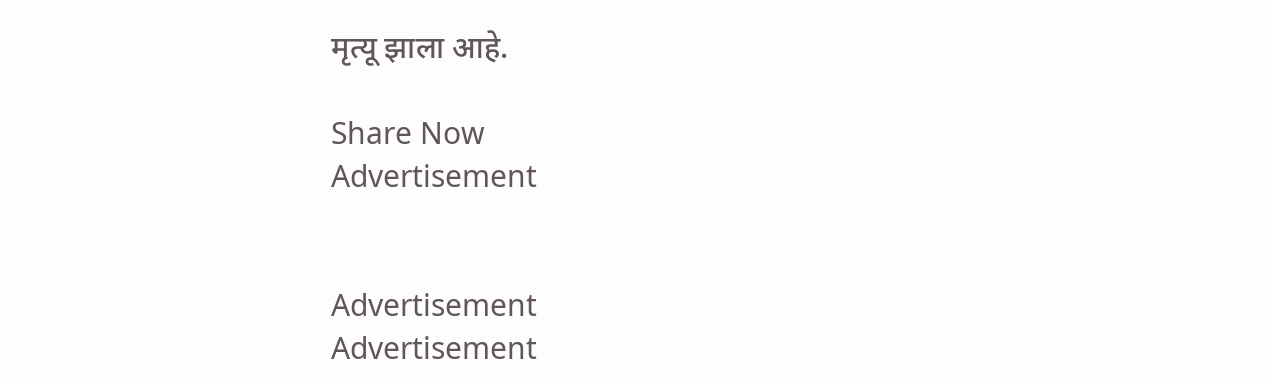मृत्यू झाला आहे.

Share Now
Advertisement


Advertisement
Advertisement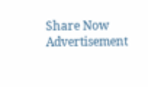Share Now
Advertisement